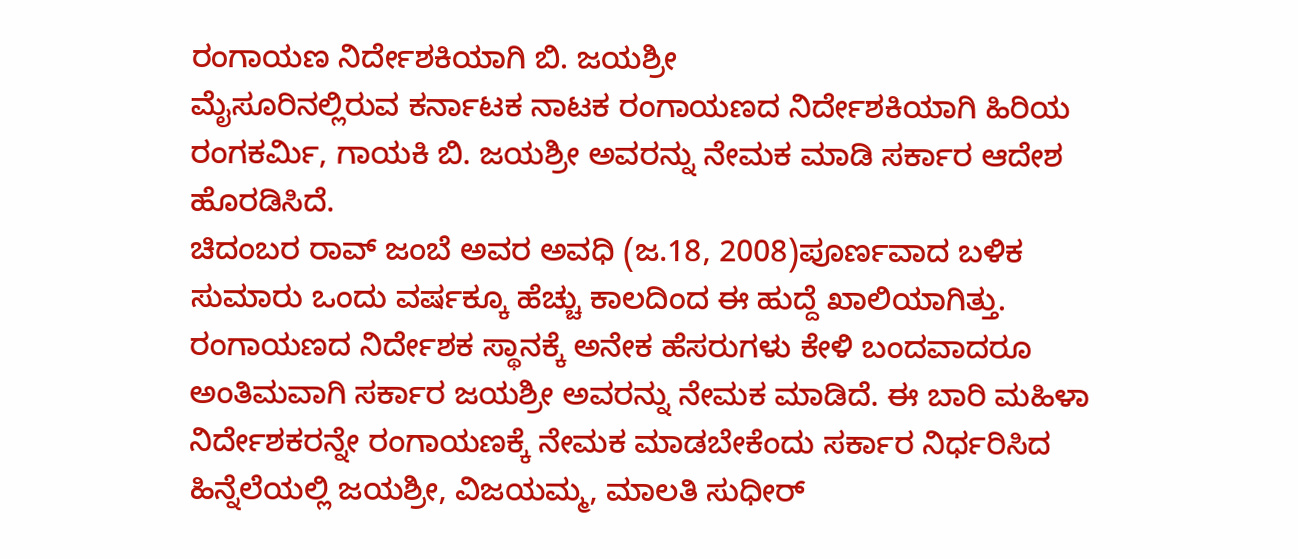ರಂಗಾಯಣ ನಿರ್ದೇಶಕಿಯಾಗಿ ಬಿ. ಜಯಶ್ರೀ
ಮೈಸೂರಿನಲ್ಲಿರುವ ಕರ್ನಾಟಕ ನಾಟಕ ರಂಗಾಯಣದ ನಿರ್ದೇಶಕಿಯಾಗಿ ಹಿರಿಯ ರಂಗಕರ್ಮಿ, ಗಾಯಕಿ ಬಿ. ಜಯಶ್ರೀ ಅವರನ್ನು ನೇಮಕ ಮಾಡಿ ಸರ್ಕಾರ ಆದೇಶ ಹೊರಡಿಸಿದೆ.
ಚಿದಂಬರ ರಾವ್ ಜಂಬೆ ಅವರ ಅವಧಿ (ಜ.18, 2008)ಪೂರ್ಣವಾದ ಬಳಿಕ ಸುಮಾರು ಒಂದು ವರ್ಷಕ್ಕೂ ಹೆಚ್ಚು ಕಾಲದಿಂದ ಈ ಹುದ್ದೆ ಖಾಲಿಯಾಗಿತ್ತು.
ರಂಗಾಯಣದ ನಿರ್ದೇಶಕ ಸ್ಥಾನಕ್ಕೆ ಅನೇಕ ಹೆಸರುಗಳು ಕೇಳಿ ಬಂದವಾದರೂ ಅಂತಿಮವಾಗಿ ಸರ್ಕಾರ ಜಯಶ್ರೀ ಅವರನ್ನು ನೇಮಕ ಮಾಡಿದೆ. ಈ ಬಾರಿ ಮಹಿಳಾ ನಿರ್ದೇಶಕರನ್ನೇ ರಂಗಾಯಣಕ್ಕೆ ನೇಮಕ ಮಾಡಬೇಕೆಂದು ಸರ್ಕಾರ ನಿರ್ಧರಿಸಿದ ಹಿನ್ನೆಲೆಯಲ್ಲಿ ಜಯಶ್ರೀ, ವಿಜಯಮ್ಮ, ಮಾಲತಿ ಸುಧೀರ್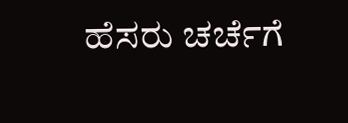ಹೆಸರು ಚರ್ಚೆಗೆ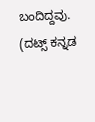ಬಂದಿದ್ದವು.
(ದಟ್ಸ್ ಕನ್ನಡ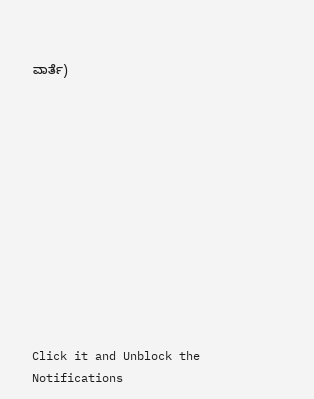ವಾರ್ತೆ)












Click it and Unblock the Notifications